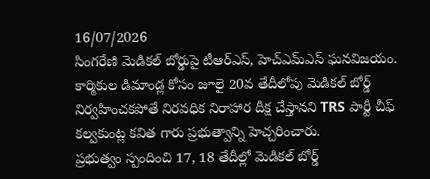16/07/2026
సింగరేణి మెడికల్ బోర్డుపై టీఆర్ఎస్, హెచ్ఎమ్ఎస్ ఘనవిజయం.
కార్మికుల డిమాండ్ల కోసం జూలై 20వ తేదీలోపు మెడికల్ బోర్డ్ నిర్వహించకపోతే నిరవధిక నిరాహార దీక్ష చేస్తానని TRS పార్టీ చీఫ్ కల్వకుంట్ల కవిత గారు ప్రభుత్వాన్ని హెచ్చరించారు.
ప్రభుత్వం స్పందించి 17, 18 తేదీల్లో మెడికల్ బోర్డ్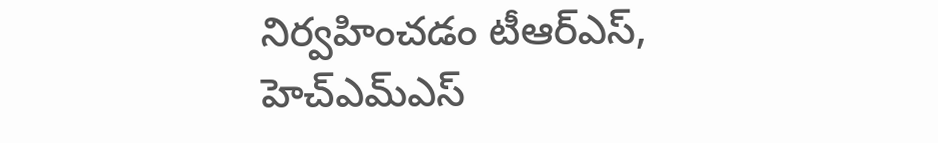నిర్వహించడం టీఆర్ఎస్, హెచ్ఎమ్ఎస్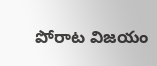పోరాట విజయం